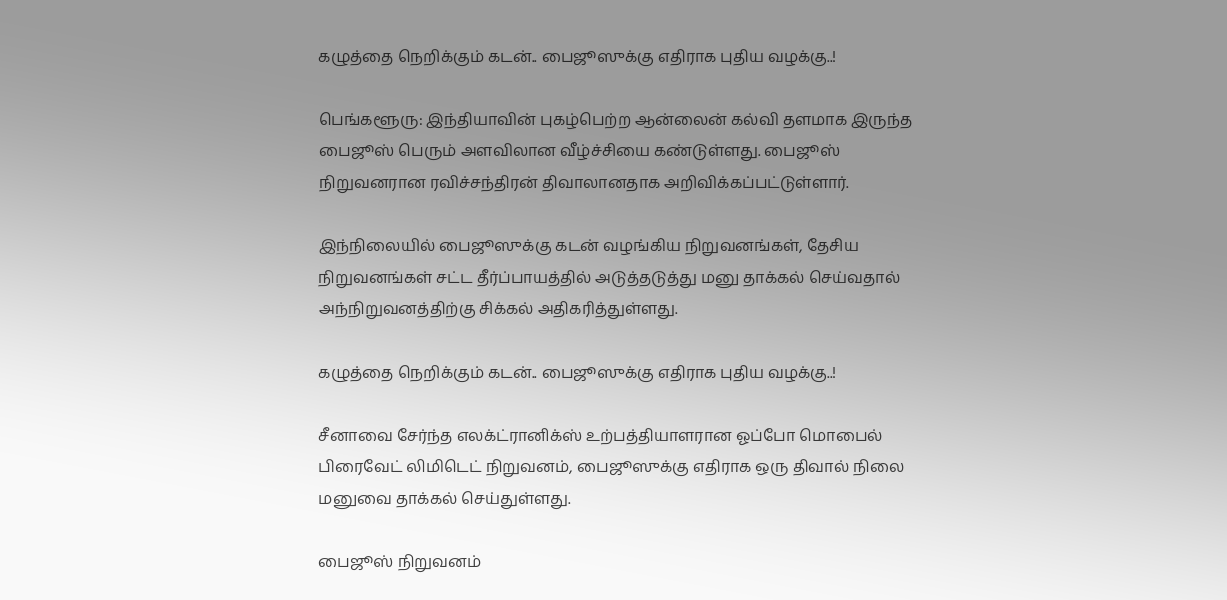கழுத்தை நெறிக்கும் கடன்.. பைஜூஸுக்கு எதிராக புதிய வழக்கு..!

பெங்களூரு: இந்தியாவின் புகழ்பெற்ற ஆன்லைன் கல்வி தளமாக இருந்த பைஜூஸ் பெரும் அளவிலான வீழ்ச்சியை கண்டுள்ளது. பைஜூஸ் நிறுவனரான ரவிச்சந்திரன் திவாலானதாக அறிவிக்கப்பட்டுள்ளார்.

இந்நிலையில் பைஜூஸுக்கு கடன் வழங்கிய நிறுவனங்கள், தேசிய நிறுவனங்கள் சட்ட தீர்ப்பாயத்தில் அடுத்தடுத்து மனு தாக்கல் செய்வதால் அந்நிறுவனத்திற்கு சிக்கல் அதிகரித்துள்ளது.

கழுத்தை நெறிக்கும் கடன்.. பைஜூஸுக்கு எதிராக புதிய வழக்கு..!

சீனாவை சேர்ந்த எலக்ட்ரானிக்ஸ் உற்பத்தியாளரான ஓப்போ மொபைல் பிரைவேட் லிமிடெட் நிறுவனம், பைஜூஸுக்கு எதிராக ஒரு திவால் நிலை மனுவை தாக்கல் செய்துள்ளது.

பைஜூஸ் நிறுவனம்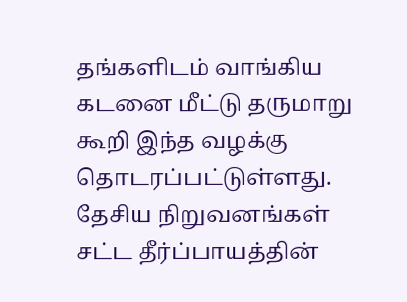தங்களிடம் வாங்கிய கடனை மீட்டு தருமாறு கூறி இந்த வழக்கு தொடரப்பட்டுள்ளது. தேசிய நிறுவனங்கள் சட்ட தீர்ப்பாயத்தின்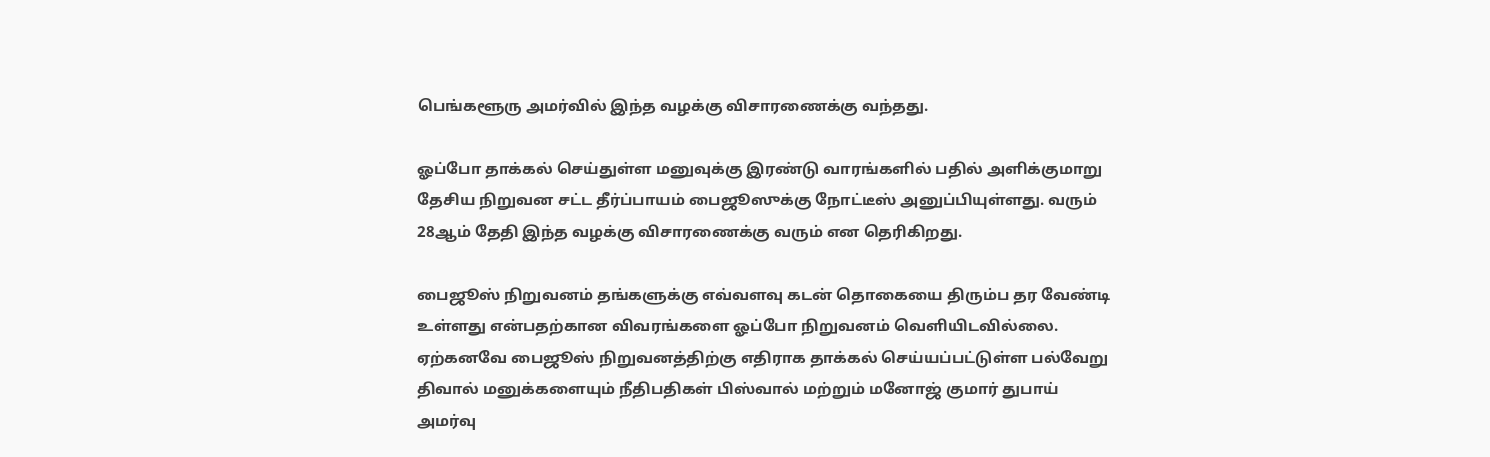பெங்களூரு அமர்வில் இந்த வழக்கு விசாரணைக்கு வந்தது.

ஓப்போ தாக்கல் செய்துள்ள மனுவுக்கு இரண்டு வாரங்களில் பதில் அளிக்குமாறு தேசிய நிறுவன சட்ட தீர்ப்பாயம் பைஜூஸுக்கு நோட்டீஸ் அனுப்பியுள்ளது. வரும் 28ஆம் தேதி இந்த வழக்கு விசாரணைக்கு வரும் என தெரிகிறது.

பைஜூஸ் நிறுவனம் தங்களுக்கு எவ்வளவு கடன் தொகையை திரும்ப தர வேண்டி உள்ளது என்பதற்கான விவரங்களை ஓப்போ நிறுவனம் வெளியிடவில்லை. ஏற்கனவே பைஜூஸ் நிறுவனத்திற்கு எதிராக தாக்கல் செய்யப்பட்டுள்ள பல்வேறு திவால் மனுக்களையும் நீதிபதிகள் பிஸ்வால் மற்றும் மனோஜ் குமார் துபாய் அமர்வு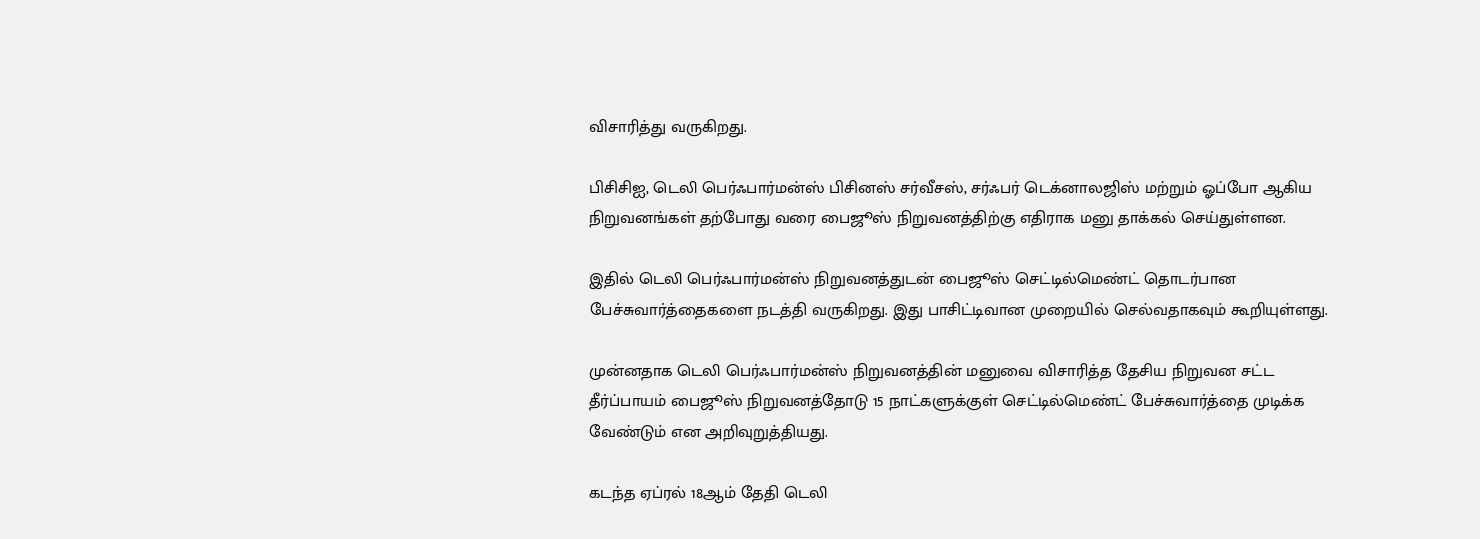விசாரித்து வருகிறது.

பிசிசிஐ, டெலி பெர்ஃபார்மன்ஸ் பிசினஸ் சர்வீசஸ், சர்ஃபர் டெக்னாலஜிஸ் மற்றும் ஓப்போ ஆகிய நிறுவனங்கள் தற்போது வரை பைஜூஸ் நிறுவனத்திற்கு எதிராக மனு தாக்கல் செய்துள்ளன.

இதில் டெலி பெர்ஃபார்மன்ஸ் நிறுவனத்துடன் பைஜூஸ் செட்டில்மெண்ட் தொடர்பான பேச்சுவார்த்தைகளை நடத்தி வருகிறது. இது பாசிட்டிவான முறையில் செல்வதாகவும் கூறியுள்ளது.

முன்னதாக டெலி பெர்ஃபார்மன்ஸ் நிறுவனத்தின் மனுவை விசாரித்த தேசிய நிறுவன சட்ட தீர்ப்பாயம் பைஜூஸ் நிறுவனத்தோடு 15 நாட்களுக்குள் செட்டில்மெண்ட் பேச்சுவார்த்தை முடிக்க வேண்டும் என அறிவுறுத்தியது.

கடந்த ஏப்ரல் 18ஆம் தேதி டெலி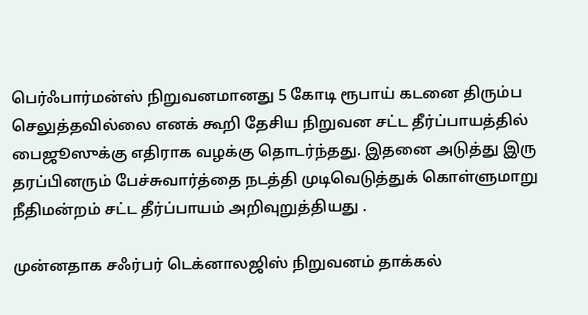பெர்ஃபார்மன்ஸ் நிறுவனமானது 5 கோடி ரூபாய் கடனை திரும்ப செலுத்தவில்லை எனக் கூறி தேசிய நிறுவன சட்ட தீர்ப்பாயத்தில் பைஜூஸுக்கு எதிராக வழக்கு தொடர்ந்தது. இதனை அடுத்து இரு தரப்பினரும் பேச்சுவார்த்தை நடத்தி முடிவெடுத்துக் கொள்ளுமாறு நீதிமன்றம் சட்ட தீர்ப்பாயம் அறிவுறுத்தியது .

முன்னதாக சஃர்பர் டெக்னாலஜிஸ் நிறுவனம் தாக்கல்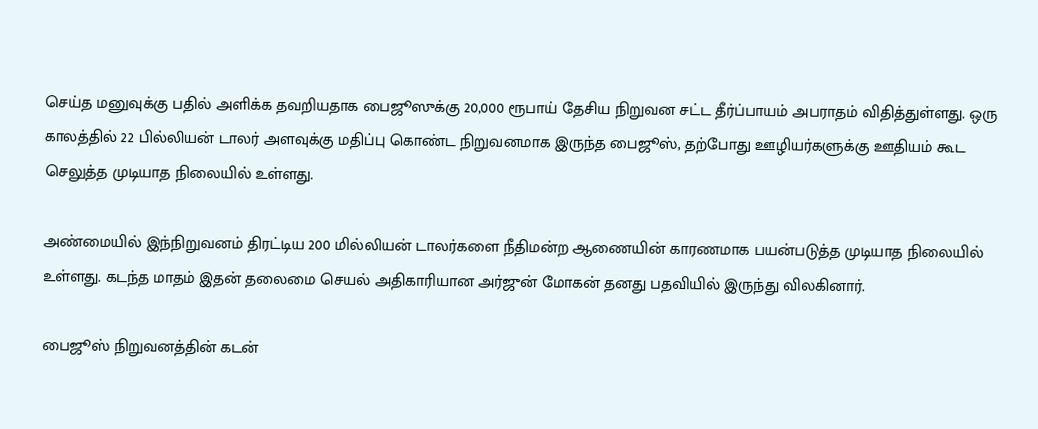செய்த மனுவுக்கு பதில் அளிக்க தவறியதாக பைஜூஸுக்கு 20,000 ரூபாய் தேசிய நிறுவன சட்ட தீர்ப்பாயம் அபராதம் விதித்துள்ளது. ஒரு காலத்தில் 22 பில்லியன் டாலர் அளவுக்கு மதிப்பு கொண்ட நிறுவனமாக இருந்த பைஜூஸ், தற்போது ஊழியர்களுக்கு ஊதியம் கூட செலுத்த முடியாத நிலையில் உள்ளது.

அண்மையில் இந்நிறுவனம் திரட்டிய 200 மில்லியன் டாலர்களை நீதிமன்ற ஆணையின் காரணமாக பயன்படுத்த முடியாத நிலையில் உள்ளது. கடந்த மாதம் இதன் தலைமை செயல் அதிகாரியான அர்ஜுன் மோகன் தனது பதவியில் இருந்து விலகினார்.

பைஜூஸ் நிறுவனத்தின் கடன்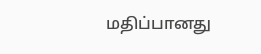மதிப்பானது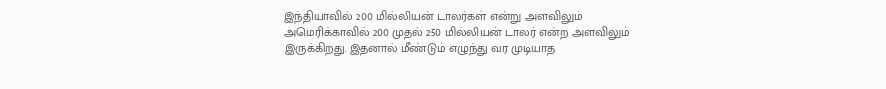இந்தியாவில் 200 மில்லியன் டாலர்கள் என்று அளவிலும் அமெரிக்காவில் 200 முதல் 250 மில்லியன் டாலர் என்ற அளவிலும் இருக்கிறது. இதனால் மீண்டும் எழுந்து வர முடியாத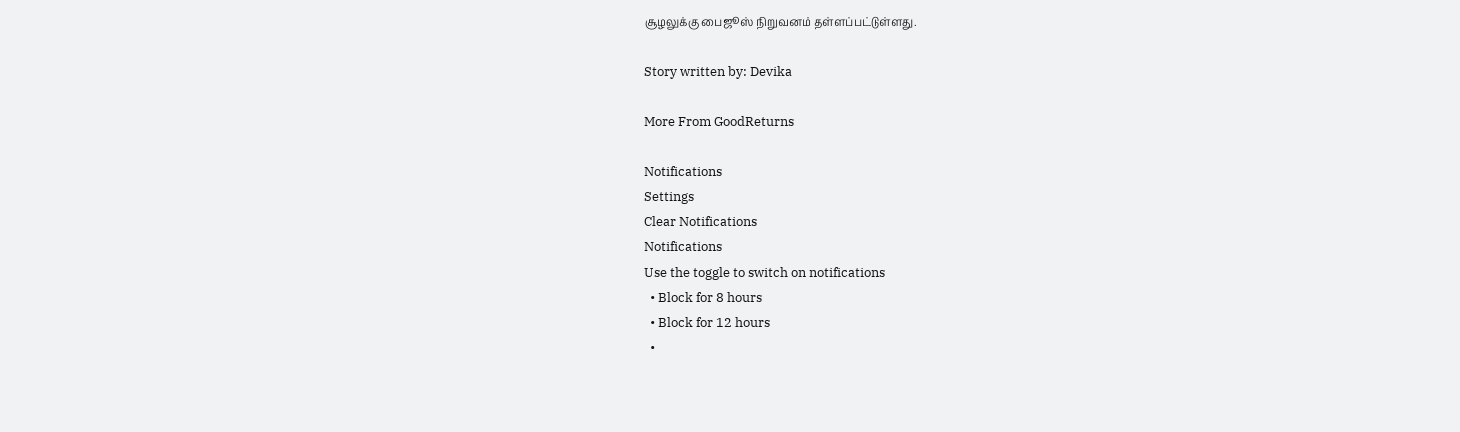சூழலுக்கு பைஜூஸ் நிறுவனம் தள்ளப்பட்டுள்ளது.

Story written by: Devika

More From GoodReturns

Notifications
Settings
Clear Notifications
Notifications
Use the toggle to switch on notifications
  • Block for 8 hours
  • Block for 12 hours
  •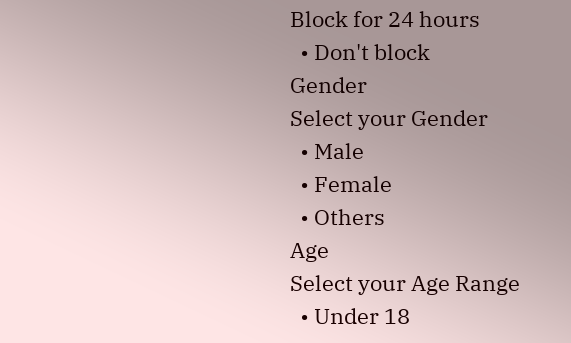Block for 24 hours
  • Don't block
Gender
Select your Gender
  • Male
  • Female
  • Others
Age
Select your Age Range
  • Under 18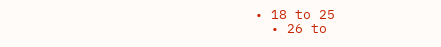• 18 to 25
  • 26 to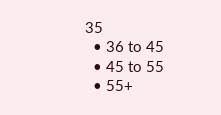35
  • 36 to 45
  • 45 to 55
  • 55+